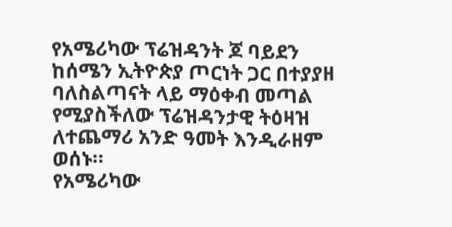የአሜሪካው ፕሬዝዳንት ጆ ባይደን ከሰሜን ኢትዮጵያ ጦርነት ጋር በተያያዘ ባለስልጣናት ላይ ማዕቀብ መጣል የሚያስችለው ፕሬዝዳንታዊ ትዕዛዝ ለተጨማሪ አንድ ዓመት እንዲራዘም ወሰኑ።
የአሜሪካው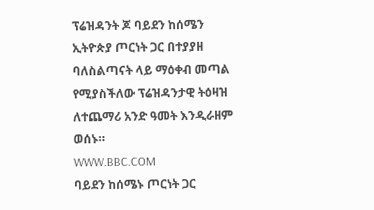ፕሬዝዳንት ጆ ባይደን ከሰሜን ኢትዮጵያ ጦርነት ጋር በተያያዘ ባለስልጣናት ላይ ማዕቀብ መጣል የሚያስችለው ፕሬዝዳንታዊ ትዕዛዝ ለተጨማሪ አንድ ዓመት እንዲራዘም ወሰኑ።
WWW.BBC.COM
ባይደን ከሰሜኑ ጦርነት ጋር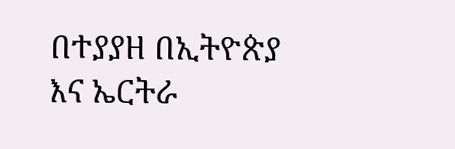በተያያዘ በኢትዮጵያ እና ኤርትራ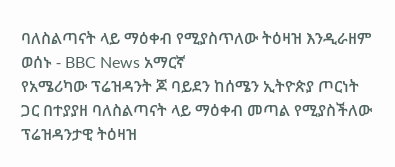ባለስልጣናት ላይ ማዕቀብ የሚያስጥለው ትዕዛዝ እንዲራዘም ወሰኑ - BBC News አማርኛ
የአሜሪካው ፕሬዝዳንት ጆ ባይደን ከሰሜን ኢትዮጵያ ጦርነት ጋር በተያያዘ ባለስልጣናት ላይ ማዕቀብ መጣል የሚያስችለው ፕሬዝዳንታዊ ትዕዛዝ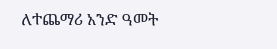ለተጨማሪ አንድ ዓመት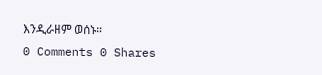እንዲራዘም ወሰኑ።
0 Comments 0 Shares